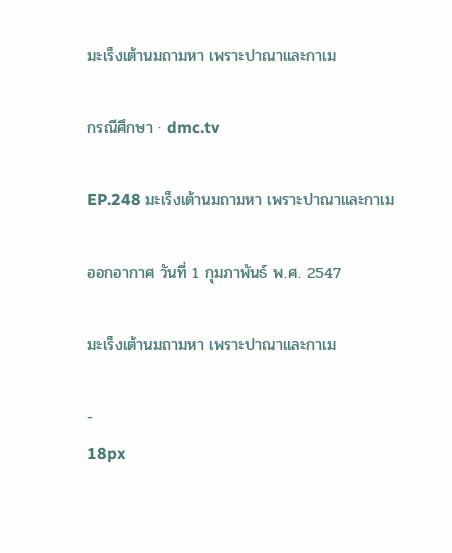มะเร็งเต้านมถามหา เพราะปาณาและกาเม

กรณีศึกษา · dmc.tv

EP.248 มะเร็งเต้านมถามหา เพราะปาณาและกาเม

ออกอากาศ วันที่ 1 กุมภาพันธ์ พ.ศ. 2547

มะเร็งเต้านมถามหา เพราะปาณาและกาเม

-
18px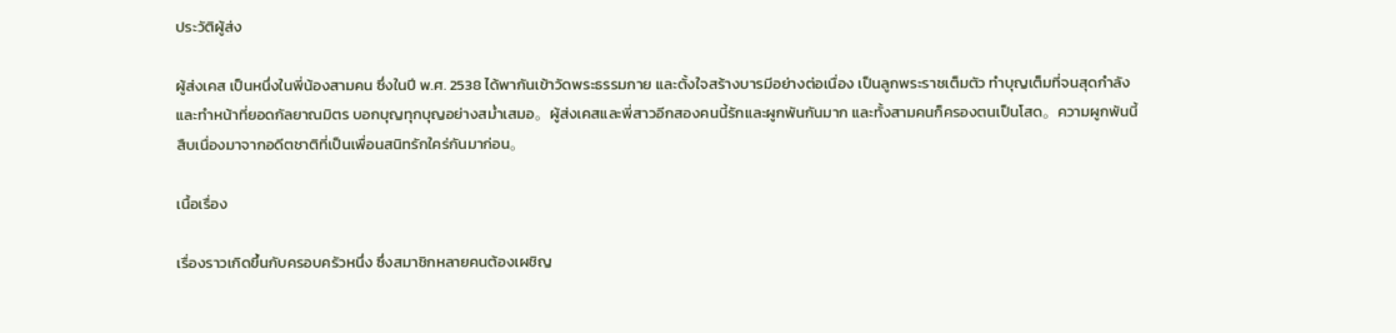ประวัติผู้ส่ง

ผู้ส่งเคส เป็นหนึ่งในพี่น้องสามคน ซึ่งในปี พ.ศ. 2538 ได้พากันเข้าวัดพระธรรมกาย และตั้งใจสร้างบารมีอย่างต่อเนื่อง เป็นลูกพระราชเต็มตัว ทำบุญเต็มที่จนสุดกำลัง และทำหน้าที่ยอดกัลยาณมิตร บอกบุญทุกบุญอย่างสม่ำเสมอ。ผู้ส่งเคสและพี่สาวอีกสองคนนี้รักและผูกพันกันมาก และทั้งสามคนก็ครองตนเป็นโสด。ความผูกพันนี้สืบเนื่องมาจากอดีตชาติที่เป็นเพื่อนสนิทรักใคร่กันมาก่อน。

เนื้อเรื่อง

เรื่องราวเกิดขึ้นกับครอบครัวหนึ่ง ซึ่งสมาชิกหลายคนต้องเผชิญ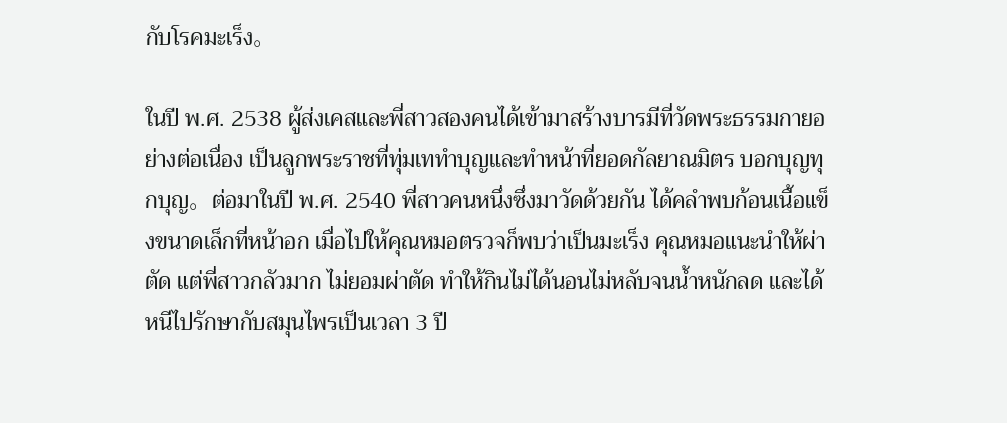กับโรคมะเร็ง。

ในปี พ.ศ. 2538 ผู้ส่งเคสและพี่สาวสองคนได้เข้ามาสร้างบารมีที่วัดพระธรรมกายอย่างต่อเนื่อง เป็นลูกพระราชที่ทุ่มเททำบุญและทำหน้าที่ยอดกัลยาณมิตร บอกบุญทุกบุญ。ต่อมาในปี พ.ศ. 2540 พี่สาวคนหนึ่งซึ่งมาวัดด้วยกัน ได้คลำพบก้อนเนื้อแข็งขนาดเล็กที่หน้าอก เมื่อไปให้คุณหมอตรวจก็พบว่าเป็นมะเร็ง คุณหมอแนะนำให้ผ่าตัด แต่พี่สาวกลัวมาก ไม่ยอมผ่าตัด ทำให้กินไม่ได้นอนไม่หลับจนน้ำหนักลด และได้หนีไปรักษากับสมุนไพรเป็นเวลา 3 ปี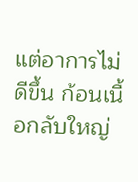แต่อาการไม่ดีขึ้น ก้อนเนื้อกลับใหญ่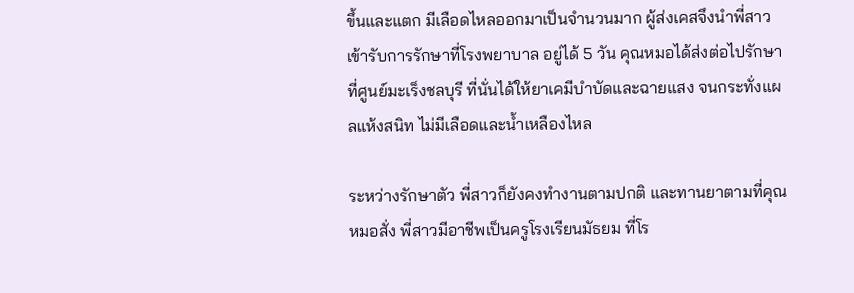ขึ้นและแตก มีเลือดไหลออกมาเป็นจำนวนมาก ผู้ส่งเคสจึงนำพี่สาวเข้ารับการรักษาที่โรงพยาบาล อยู่ได้ 5 วัน คุณหมอได้ส่งต่อไปรักษาที่ศูนย์มะเร็งชลบุรี ที่นั่นได้ให้ยาเคมีบำบัดและฉายแสง จนกระทั่งแผลแห้งสนิท ไม่มีเลือดและน้ำเหลืองไหล

ระหว่างรักษาตัว พี่สาวก็ยังคงทำงานตามปกติ และทานยาตามที่คุณหมอสั่ง พี่สาวมีอาชีพเป็นครูโรงเรียนมัธยม ที่โร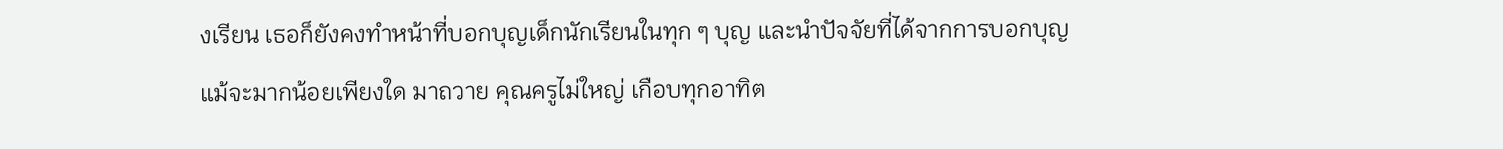งเรียน เธอก็ยังคงทำหน้าที่บอกบุญเด็กนักเรียนในทุก ๆ บุญ และนำปัจจัยที่ได้จากการบอกบุญ แม้จะมากน้อยเพียงใด มาถวาย คุณครูไม่ใหญ่ เกือบทุกอาทิต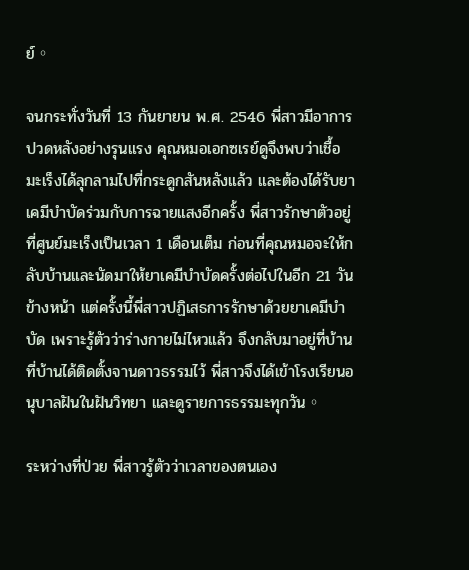ย์。

จนกระทั่งวันที่ 13 กันยายน พ.ศ. 2546 พี่สาวมีอาการปวดหลังอย่างรุนแรง คุณหมอเอกซเรย์ดูจึงพบว่าเชื้อมะเร็งได้ลุกลามไปที่กระดูกสันหลังแล้ว และต้องได้รับยาเคมีบำบัดร่วมกับการฉายแสงอีกครั้ง พี่สาวรักษาตัวอยู่ที่ศูนย์มะเร็งเป็นเวลา 1 เดือนเต็ม ก่อนที่คุณหมอจะให้กลับบ้านและนัดมาให้ยาเคมีบำบัดครั้งต่อไปในอีก 21 วันข้างหน้า แต่ครั้งนี้พี่สาวปฏิเสธการรักษาด้วยยาเคมีบำบัด เพราะรู้ตัวว่าร่างกายไม่ไหวแล้ว จึงกลับมาอยู่ที่บ้าน ที่บ้านได้ติดตั้งจานดาวธรรมไว้ พี่สาวจึงได้เข้าโรงเรียนอนุบาลฝันในฝันวิทยา และดูรายการธรรมะทุกวัน。

ระหว่างที่ป่วย พี่สาวรู้ตัวว่าเวลาของตนเอง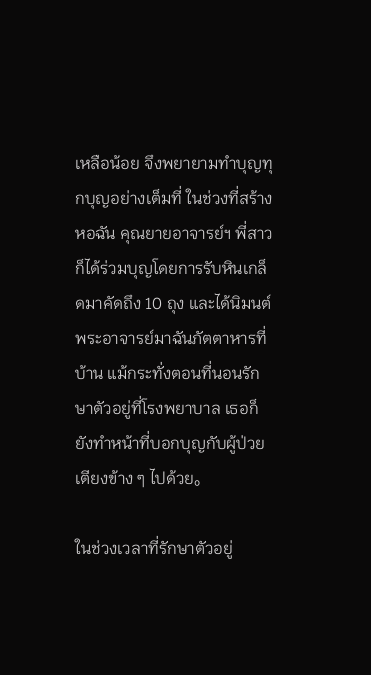เหลือน้อย จึงพยายามทำบุญทุกบุญอย่างเต็มที่ ในช่วงที่สร้างหอฉัน คุณยายอาจารย์ฯ พี่สาวก็ได้ร่วมบุญโดยการรับหินเกล็ดมาคัดถึง 10 ถุง และได้นิมนต์พระอาจารย์มาฉันภัตตาหารที่บ้าน แม้กระทั่งตอนที่นอนรักษาตัวอยู่ที่โรงพยาบาล เธอก็ยังทำหน้าที่บอกบุญกับผู้ป่วยเตียงข้าง ๆ ไปด้วย。

ในช่วงเวลาที่รักษาตัวอยู่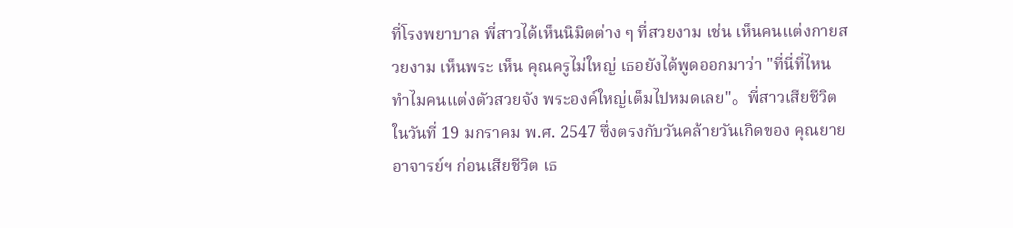ที่โรงพยาบาล พี่สาวได้เห็นนิมิตต่าง ๆ ที่สวยงาม เช่น เห็นคนแต่งกายสวยงาม เห็นพระ เห็น คุณครูไม่ใหญ่ เธอยังได้พูดออกมาว่า "ที่นี่ที่ไหน ทำไมคนแต่งตัวสวยจัง พระองค์ใหญ่เต็มไปหมดเลย"。พี่สาวเสียชีวิตในวันที่ 19 มกราคม พ.ศ. 2547 ซึ่งตรงกับวันคล้ายวันเกิดของ คุณยายอาจารย์ฯ ก่อนเสียชีวิต เธ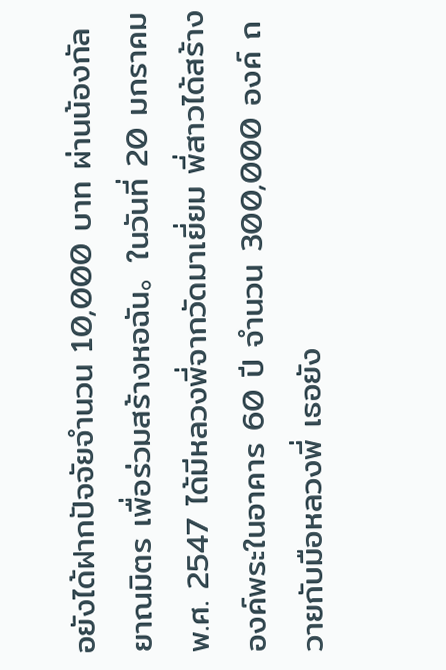อยังได้ฝากปัจจัยจำนวน 10,000 บาท ผ่านน้องกัลยาณมิตร เพื่อร่วมสร้างหอฉัน。ในวันที่ 20 มกราคม พ.ศ. 2547 ได้มีหลวงพี่จากวัดมาเยี่ยม พี่สาวได้สร้างองค์พระในอาคาร 60 ปี จำนวน 300,000 องค์ ถวายกับมือหลวงพี่ เธอยัง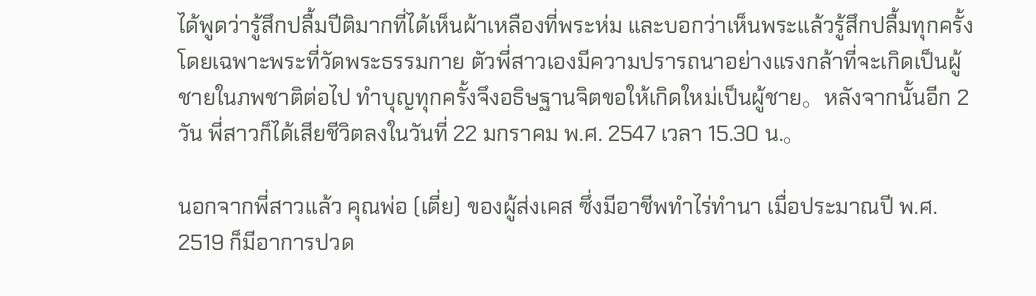ได้พูดว่ารู้สึกปลื้มปีติมากที่ได้เห็นผ้าเหลืองที่พระห่ม และบอกว่าเห็นพระแล้วรู้สึกปลื้มทุกครั้ง โดยเฉพาะพระที่วัดพระธรรมกาย ตัวพี่สาวเองมีความปรารถนาอย่างแรงกล้าที่จะเกิดเป็นผู้ชายในภพชาติต่อไป ทำบุญทุกครั้งจึงอธิษฐานจิตขอให้เกิดใหม่เป็นผู้ชาย。หลังจากนั้นอีก 2 วัน พี่สาวก็ได้เสียชีวิตลงในวันที่ 22 มกราคม พ.ศ. 2547 เวลา 15.30 น.。

นอกจากพี่สาวแล้ว คุณพ่อ (เตี่ย) ของผู้ส่งเคส ซึ่งมีอาชีพทำไร่ทำนา เมื่อประมาณปี พ.ศ. 2519 ก็มีอาการปวด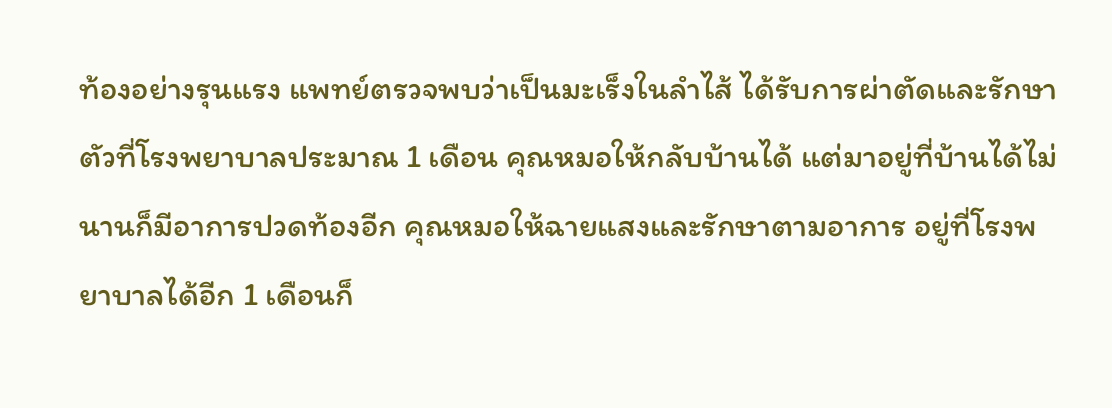ท้องอย่างรุนแรง แพทย์ตรวจพบว่าเป็นมะเร็งในลำไส้ ได้รับการผ่าตัดและรักษาตัวที่โรงพยาบาลประมาณ 1 เดือน คุณหมอให้กลับบ้านได้ แต่มาอยู่ที่บ้านได้ไม่นานก็มีอาการปวดท้องอีก คุณหมอให้ฉายแสงและรักษาตามอาการ อยู่ที่โรงพยาบาลได้อีก 1 เดือนก็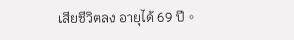เสียชีวิตลง อายุได้ 69 ปี。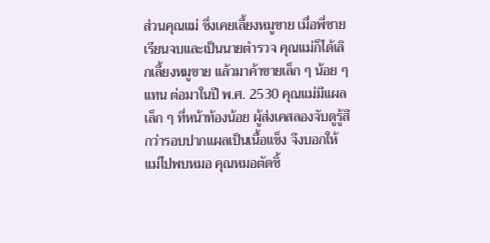ส่วนคุณแม่ ซึ่งเคยเลี้ยงหมูขาย เมื่อพี่ชายเรียนจบและเป็นนายตำรวจ คุณแม่ก็ได้เลิกเลี้ยงหมูขาย แล้วมาค้าขายเล็ก ๆ น้อย ๆ แทน ต่อมาในปี พ.ศ. 2530 คุณแม่มีแผลเล็ก ๆ ที่หน้าท้องน้อย ผู้ส่งเคสลองจับดูรู้สึกว่ารอบปากแผลเป็นเนื้อแข็ง จึงบอกให้แม่ไปพบหมอ คุณหมอตัดชิ้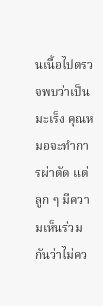นเนื้อไปตรวจพบว่าเป็นมะเร็ง คุณหมอจะทำการผ่าตัด แต่ลูก ๆ มีความเห็นร่วมกันว่าไม่คว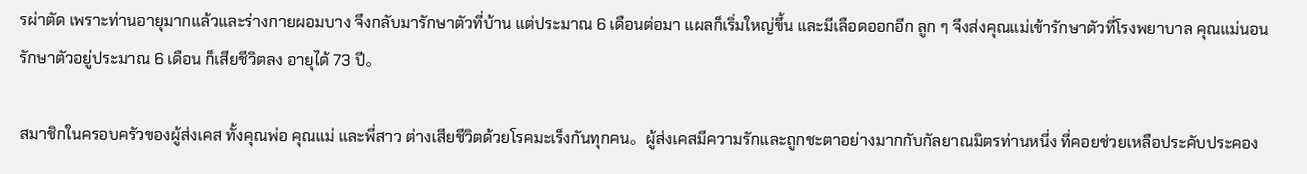รผ่าตัด เพราะท่านอายุมากแล้วและร่างกายผอมบาง จึงกลับมารักษาตัวที่บ้าน แต่ประมาณ 6 เดือนต่อมา แผลก็เริ่มใหญ่ขึ้น และมีเลือดออกอีก ลูก ๆ จึงส่งคุณแม่เข้ารักษาตัวที่โรงพยาบาล คุณแม่นอนรักษาตัวอยู่ประมาณ 6 เดือน ก็เสียชีวิตลง อายุได้ 73 ปี。

สมาชิกในครอบครัวของผู้ส่งเคส ทั้งคุณพ่อ คุณแม่ และพี่สาว ต่างเสียชีวิตด้วยโรคมะเร็งกันทุกคน。ผู้ส่งเคสมีความรักและถูกชะตาอย่างมากกับกัลยาณมิตรท่านหนึ่ง ที่คอยช่วยเหลือประคับประคอง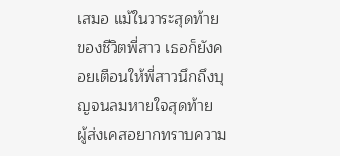เสมอ แม้ในวาระสุดท้ายของชีวิตพี่สาว เธอก็ยังคอยเตือนให้พี่สาวนึกถึงบุญจนลมหายใจสุดท้าย ผู้ส่งเคสอยากทราบความ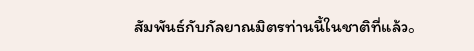สัมพันธ์กับกัลยาณมิตรท่านนี้ในชาติที่แล้ว。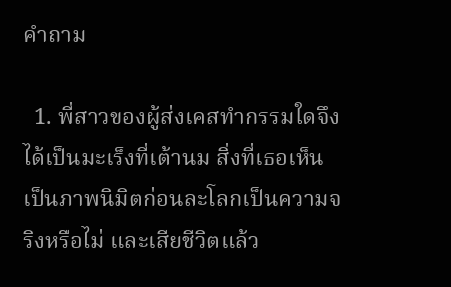คำถาม

  1. พี่สาวของผู้ส่งเคสทำกรรมใดจึงได้เป็นมะเร็งที่เต้านม สิ่งที่เธอเห็นเป็นภาพนิมิตก่อนละโลกเป็นความจริงหรือไม่ และเสียชีวิตแล้ว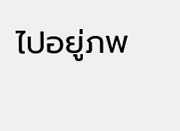ไปอยู่ภพ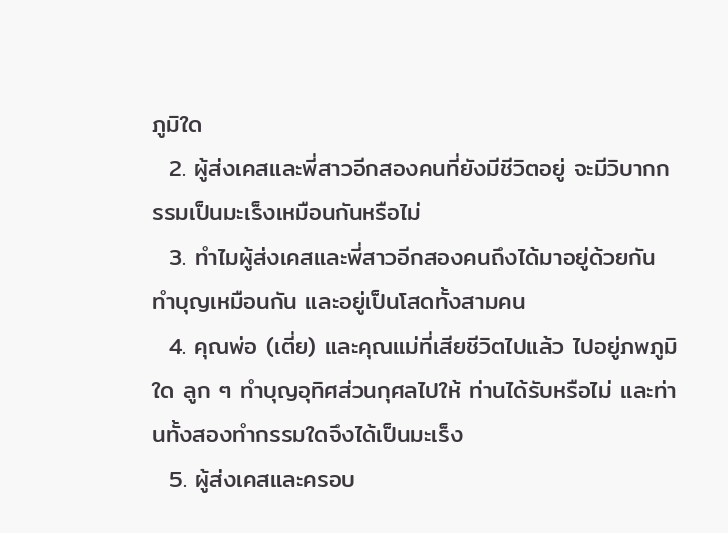ภูมิใด
  2. ผู้ส่งเคสและพี่สาวอีกสองคนที่ยังมีชีวิตอยู่ จะมีวิบากกรรมเป็นมะเร็งเหมือนกันหรือไม่
  3. ทำไมผู้ส่งเคสและพี่สาวอีกสองคนถึงได้มาอยู่ด้วยกัน ทำบุญเหมือนกัน และอยู่เป็นโสดทั้งสามคน
  4. คุณพ่อ (เตี่ย) และคุณแม่ที่เสียชีวิตไปแล้ว ไปอยู่ภพภูมิใด ลูก ๆ ทำบุญอุทิศส่วนกุศลไปให้ ท่านได้รับหรือไม่ และท่านทั้งสองทำกรรมใดจึงได้เป็นมะเร็ง
  5. ผู้ส่งเคสและครอบ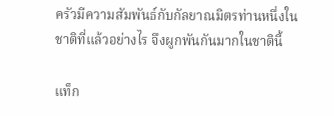ครัวมีความสัมพันธ์กับกัลยาณมิตรท่านหนึ่งในชาติที่แล้วอย่างไร จึงผูกพันกันมากในชาตินี้

แท็ก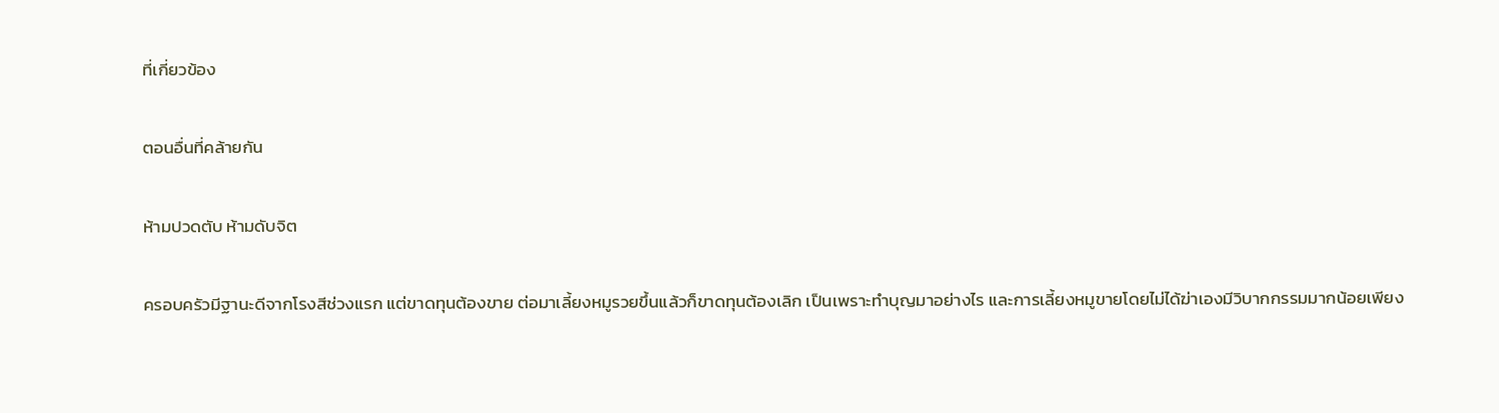ที่เกี่ยวข้อง

ตอนอื่นที่คล้ายกัน

ห้ามปวดตับ ห้ามดับจิต

ครอบครัวมีฐานะดีจากโรงสีช่วงแรก แต่ขาดทุนต้องขาย ต่อมาเลี้ยงหมูรวยขึ้นแล้วก็ขาดทุนต้องเลิก เป็นเพราะทำบุญมาอย่างไร และการเลี้ยงหมูขายโดยไม่ได้ฆ่าเองมีวิบากกรรมมากน้อยเพียง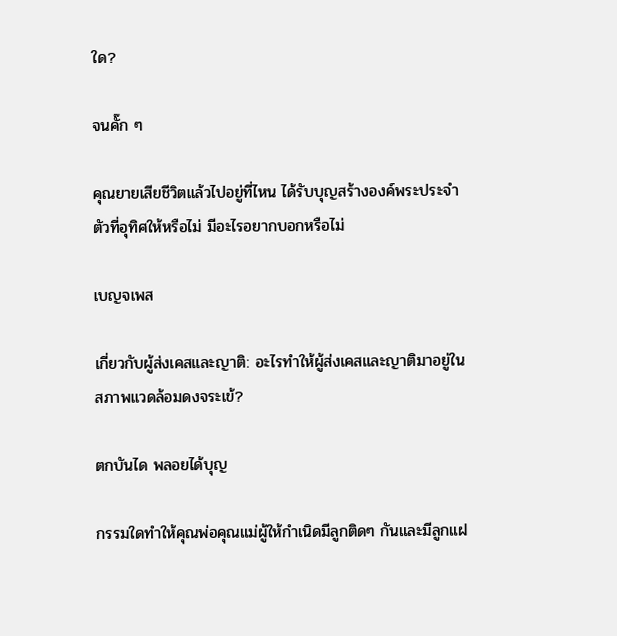ใด?

จนคั๊ก ๆ

คุณยายเสียชีวิตแล้วไปอยู่ที่ไหน ได้รับบุญสร้างองค์พระประจำตัวที่อุทิศให้หรือไม่ มีอะไรอยากบอกหรือไม่

เบญจเพส

เกี่ยวกับผู้ส่งเคสและญาติ: อะไรทำให้ผู้ส่งเคสและญาติมาอยู่ในสภาพแวดล้อมดงจระเข้?

ตกบันได พลอยได้บุญ

กรรมใดทำให้คุณพ่อคุณแม่ผู้ให้กำเนิดมีลูกติดๆ กันและมีลูกแฝ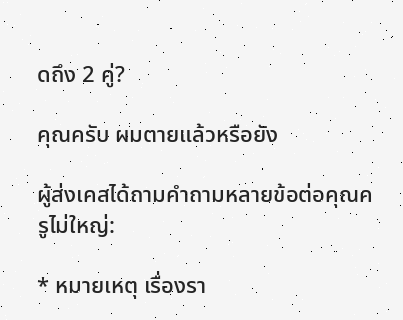ดถึง 2 คู่?

คุณครับ ผมตายแล้วหรือยัง

ผู้ส่งเคสได้ถามคำถามหลายข้อต่อคุณครูไม่ใหญ่:

* หมายเหตุ เรื่องรา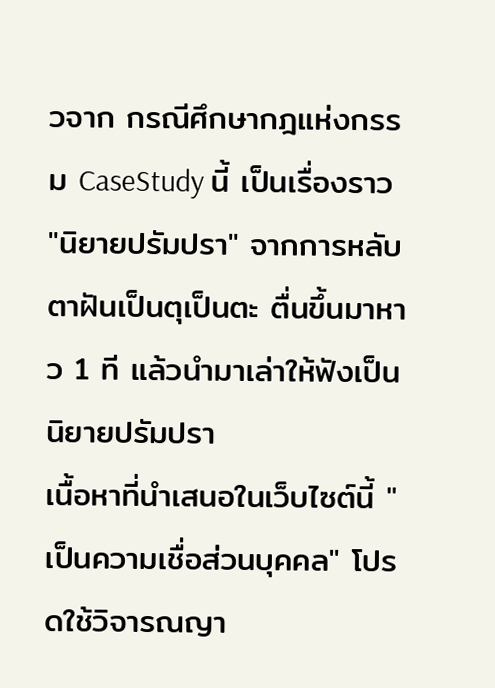วจาก กรณีศึกษากฎแห่งกรรม CaseStudy นี้ เป็นเรื่องราว "นิยายปรัมปรา" จากการหลับตาฝันเป็นตุเป็นตะ ตื่นขึ้นมาหาว 1 ที แล้วนำมาเล่าให้ฟังเป็นนิยายปรัมปรา
เนื้อหาที่นำเสนอในเว็บไซต์นี้ "เป็นความเชื่อส่วนบุคคล" โปรดใช้วิจารณญา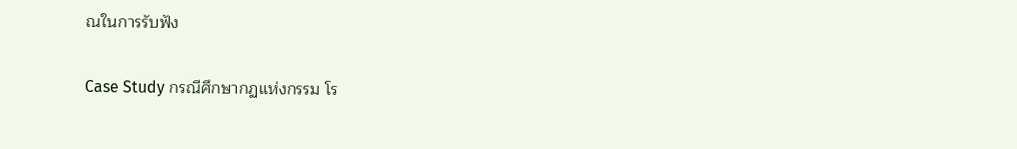ณในการรับฟัง

Case Study กรณีศึกษากฏแห่งกรรม โร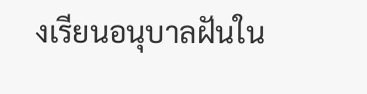งเรียนอนุบาลฝันใน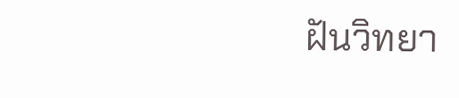ฝันวิทยา